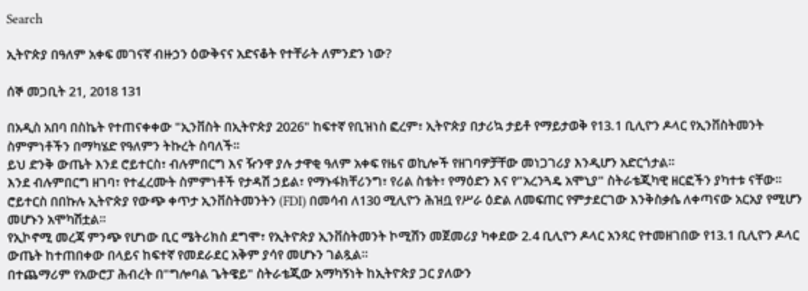Search

ኢትዮጵያ በዓለም አቀፍ መገናኛ ብዙኃን ዕውቅናና አድናቆት የተቸራት ለምንድን ነው?

ሰኞ መጋቢት 21, 2018 131

በአዲስ አበባ በስኬት የተጠናቀቀው "ኢንቨስት በኢትዮጵያ 2026" ከፍተኛ የቢዝነስ ፎረም፣ ኢትዮጵያ በታሪኳ ታይቶ የማይታወቅ የ13.1 ቢሊዮን ዶላር የኢንቨስትመንት ስምምነቶችን በማካሄድ የዓለምን ትኩረት ስባለች።
ይህ ድንቅ ውጤት እንደ ሮይተርስ፣ ብሉምበርግ እና ዥንዋ ያሉ ታዋቂ ዓለም አቀፍ የዜና ወኪሎች የዘገባዎቻቸው መነጋገሪያ እንዲሆን አድርጎታል።
እንደ ብሉምበርግ ዘገባ፣ የተፈረሙት ስምምነቶች የታዳሽ ኃይል፣ የማኑፋክቸሪንግ፣ የሪል ስቴት፣ የማዕድን እና የ"አረንጓዴ አሞኒያ" ስትራቴጂካዊ ዘርፎችን ያካተቱ ናቸው።
ሮይተርስ በበኩሉ ኢትዮጵያ የውጭ ቀጥታ ኢንቨስትመንትን (FDI) በመሳብ ለ130 ሚሊዮን ሕዝቧ የሥራ ዕድል ለመፍጠር የምታደርገው እንቅስቃሴ ለቀጣናው አርአያ የሚሆን መሆኑን አሞካሽቷል።
የኢኮኖሚ መረጃ ምንጭ የሆነው ቢር ሜትሪክስ ደግሞ፣ የኢትዮጵያ ኢንቨስትመንት ኮሚሽን መጀመሪያ ካቀደው 2.4 ቢሊዮን ዶላር አንጻር የተመዘገበው የ13.1 ቢሊዮን ዶላር ውጤት ከተጠበቀው በላይና ከፍተኛ የመደራደር አቅም ያሳየ መሆኑን ገልጿል።
በተጨማሪም የአውሮፓ ሕብረት በ"ግሎባል ጌትዌይ" ስትራቴጂው አማካኝነት ከኢትዮጵያ ጋር ያለውን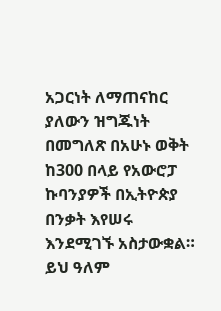አጋርነት ለማጠናከር ያለውን ዝግጁነት በመግለጽ በአሁኑ ወቅት ከ300 በላይ የአውሮፓ ኩባንያዎች በኢትዮጵያ በንቃት እየሠሩ እንደሚገኙ አስታውቋል።
ይህ ዓለም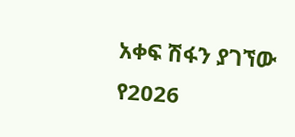አቀፍ ሽፋን ያገኘው የ2026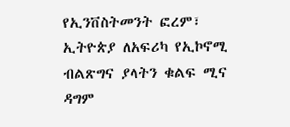የኢንቨስትመንት ፎረም፣ ኢትዮጵያ ለአፍሪካ የኢኮኖሚ ብልጽግና ያላትን ቁልፍ ሚና ዳግም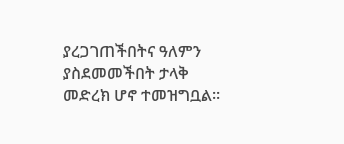ያረጋገጠችበትና ዓለምን ያስደመመችበት ታላቅ መድረክ ሆኖ ተመዝግቧል።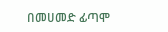በመሀመድ ፊጣሞ